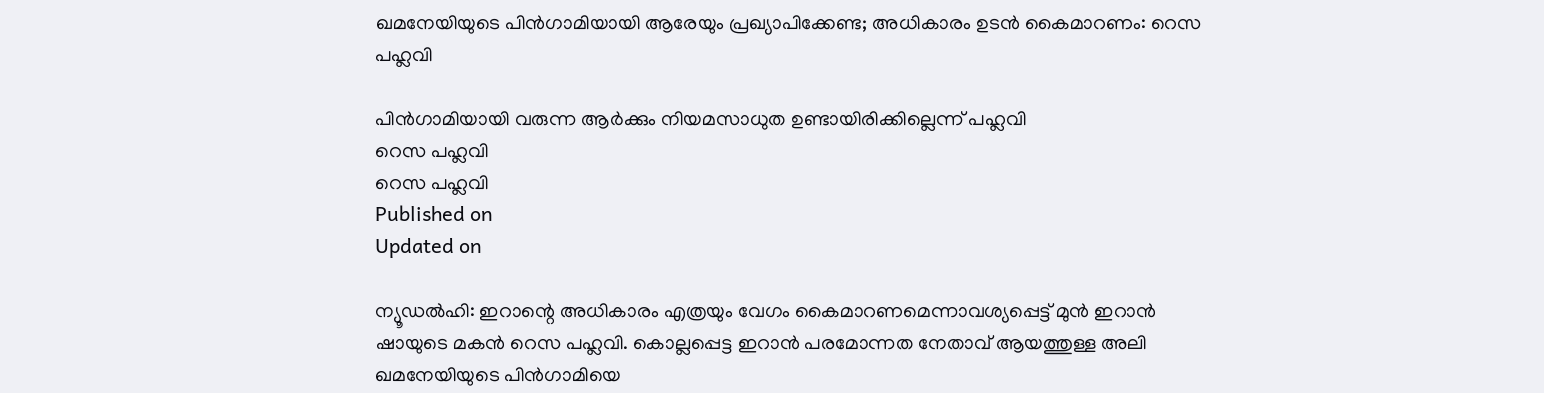ഖമനേയിയുടെ പിന്‍ഗാമിയായി ആരേയും പ്രഖ്യാപിക്കേണ്ട; അധികാരം ഉടന്‍ കൈമാറണം: റെസ പഹ്ലവി

പിന്‍ഗാമിയായി വരുന്ന ആര്‍ക്കും നിയമസാധുത ഉണ്ടായിരിക്കില്ലെന്ന് പഹ്ലവി
റെസ പഹ്ലവി
റെസ പഹ്ലവി
Published on
Updated on

ന്യൂഡല്‍ഹി: ഇറാന്റെ അധികാരം എത്രയും വേഗം കൈമാറണമെന്നാവശ്യപ്പെട്ട് മുന്‍ ഇറാന്‍ ഷായുടെ മകന്‍ റെസ പഹ്ലവി. കൊല്ലപ്പെട്ട ഇറാന്‍ പരമോന്നത നേതാവ് ആയത്തുള്ള അലി ഖമനേയിയുടെ പിന്‍ഗാമിയെ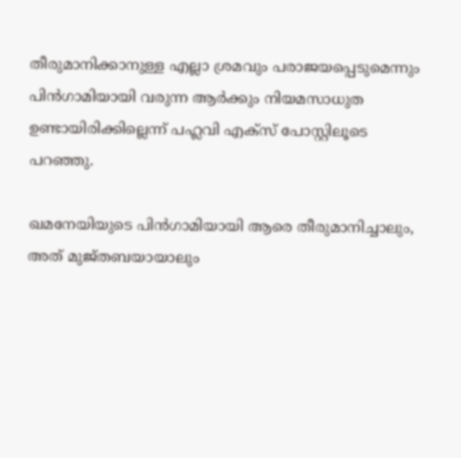തീരുമാനിക്കാനുള്ള എല്ലാ ശ്രമവും പരാജയപ്പെടുമെന്നും പിന്‍ഗാമിയായി വരുന്ന ആര്‍ക്കും നിയമസാധുത ഉണ്ടായിരിക്കില്ലെന്ന് പഹ്ലവി എക്‌സ് പോസ്റ്റിലൂടെ പറഞ്ഞു.

ഖമനേയിയുടെ പിന്‍ഗാമിയായി ആരെ തീരുമാനിച്ചാലും, അത് മുജ്തബയായാലും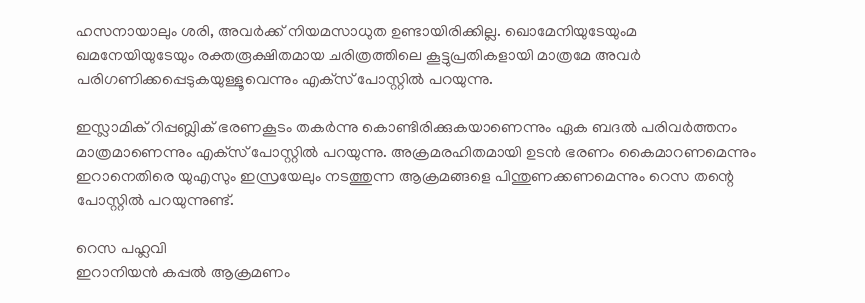ഹസനായാലും ശരി, അവര്‍ക്ക് നിയമസാധുത ഉണ്ടായിരിക്കില്ല. ഖൊമേനിയുടേയുംമ ഖമനേയിയുടേയും രക്തരൂക്ഷിതമായ ചരിത്രത്തിലെ കൂട്ടുപ്രതികളായി മാത്രമേ അവര്‍ പരിഗണിക്കപ്പെടുകയുള്ളൂവെന്നും എക്‌സ് പോസ്റ്റില്‍ പറയുന്നു.

ഇസ്ലാമിക് റിപ്പബ്ലിക് ഭരണകൂടം തകര്‍ന്നു കൊണ്ടിരിക്കുകയാണെന്നും ഏക ബദല്‍ പരിവര്‍ത്തനം മാത്രമാണെന്നും എക്‌സ് പോസ്റ്റില്‍ പറയുന്നു. അക്രമരഹിതമായി ഉടന്‍ ഭരണം കൈമാറണമെന്നും ഇറാനെതിരെ യുഎസും ഇസ്രയേലും നടത്തുന്ന ആക്രമങ്ങളെ പിന്തുണക്കണമെന്നും റെസ തന്റെ പോസ്റ്റില്‍ പറയുന്നുണ്ട്.

റെസ പഹ്ലവി
ഇറാനിയൻ കപ്പൽ ആക്രമണം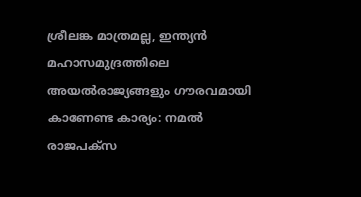ശ്രീലങ്ക മാത്രമല്ല, ഇന്ത്യൻ മഹാസമുദ്രത്തിലെ അയൽരാജ്യങ്ങളും ഗൗരവമായി കാണേണ്ട കാര്യം: നമൽ രാജപക്സ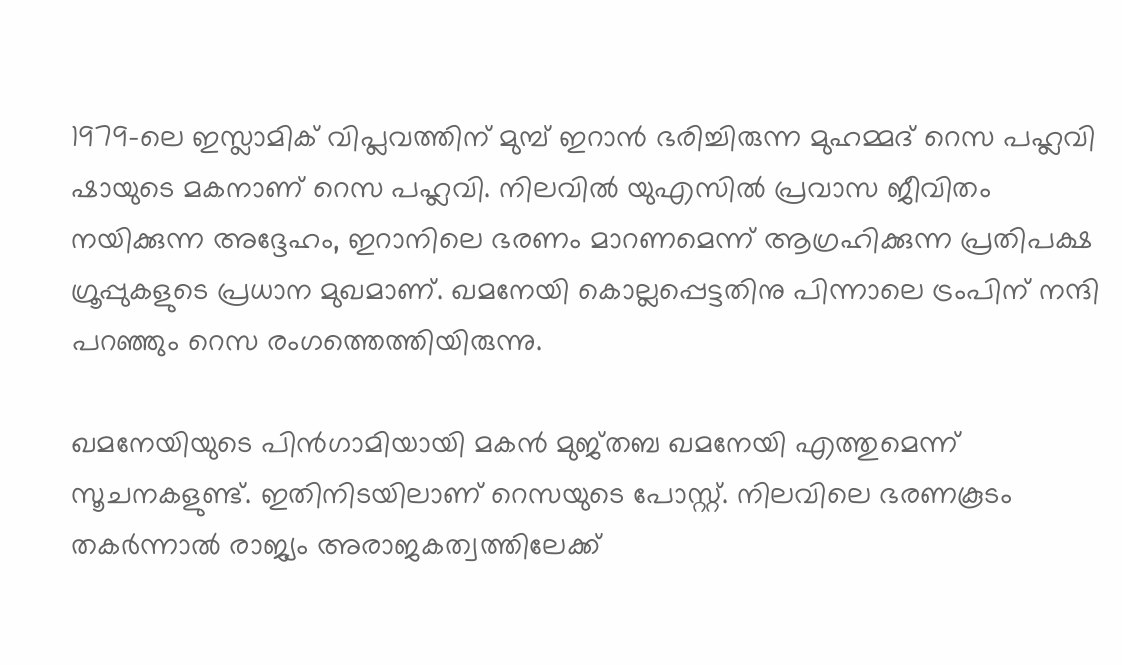1979-ലെ ഇസ്ലാമിക് വിപ്ലവത്തിന് മുമ്പ് ഇറാന്‍ ഭരിച്ചിരുന്ന മുഹമ്മദ് റെസ പഹ്ലവി ഷായുടെ മകനാണ് റെസ പഹ്ലവി. നിലവില്‍ യുഎസില്‍ പ്രവാസ ജീവിതം നയിക്കുന്ന അദ്ദേഹം, ഇറാനിലെ ഭരണം മാറണമെന്ന് ആഗ്രഹിക്കുന്ന പ്രതിപക്ഷ ഗ്രൂപ്പുകളുടെ പ്രധാന മുഖമാണ്. ഖമനേയി കൊല്ലപ്പെട്ടതിനു പിന്നാലെ ട്രംപിന് നന്ദി പറഞ്ഞും റെസ രംഗത്തെത്തിയിരുന്നു.

ഖമനേയിയുടെ പിന്‍ഗാമിയായി മകന്‍ മുജ്തബ ഖമനേയി എത്തുമെന്ന് സൂചനകളുണ്ട്. ഇതിനിടയിലാണ് റെസയുടെ പോസ്റ്റ്. നിലവിലെ ഭരണകൂടം തകര്‍ന്നാല്‍ രാജ്യം അരാജകത്വത്തിലേക്ക്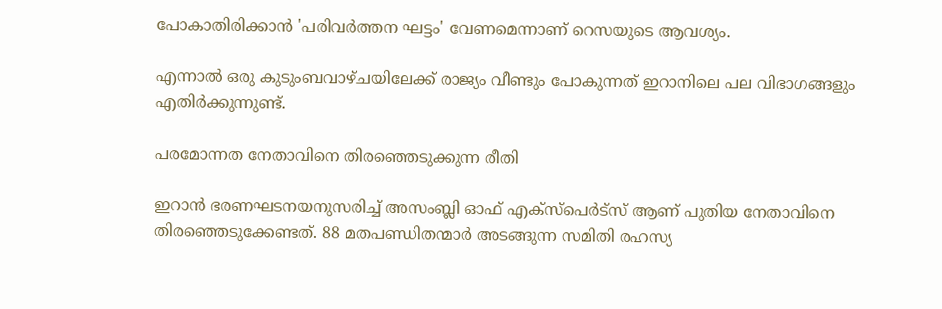പോകാതിരിക്കാന്‍ 'പരിവര്‍ത്തന ഘട്ടം' വേണമെന്നാണ് റെസയുടെ ആവശ്യം.

എന്നാല്‍ ഒരു കുടുംബവാഴ്ചയിലേക്ക് രാജ്യം വീണ്ടും പോകുന്നത് ഇറാനിലെ പല വിഭാഗങ്ങളും എതിര്‍ക്കുന്നുണ്ട്.

പരമോന്നത നേതാവിനെ തിരഞ്ഞെടുക്കുന്ന രീതി

ഇറാന്‍ ഭരണഘടനയനുസരിച്ച് അസംബ്ലി ഓഫ് എക്സ്പെര്‍ട്സ് ആണ് പുതിയ നേതാവിനെ തിരഞ്ഞെടുക്കേണ്ടത്. 88 മതപണ്ഡിതന്മാര്‍ അടങ്ങുന്ന സമിതി രഹസ്യ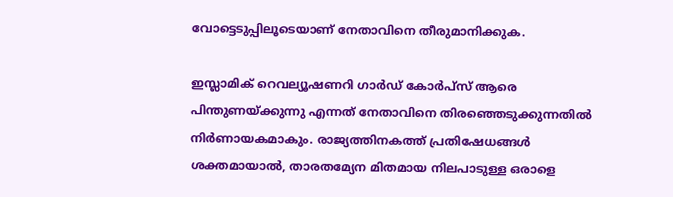വോട്ടെടുപ്പിലൂടെയാണ് നേതാവിനെ തീരുമാനിക്കുക.

ഇസ്ലാമിക് റെവല്യൂഷണറി ഗാര്‍ഡ് കോര്‍പ്സ് ആരെ പിന്തുണയ്ക്കുന്നു എന്നത് നേതാവിനെ തിരഞ്ഞെടുക്കുന്നതില്‍ നിര്‍ണായകമാകും. രാജ്യത്തിനകത്ത് പ്രതിഷേധങ്ങള്‍ ശക്തമായാല്‍, താരതമ്യേന മിതമായ നിലപാടുള്ള ഒരാളെ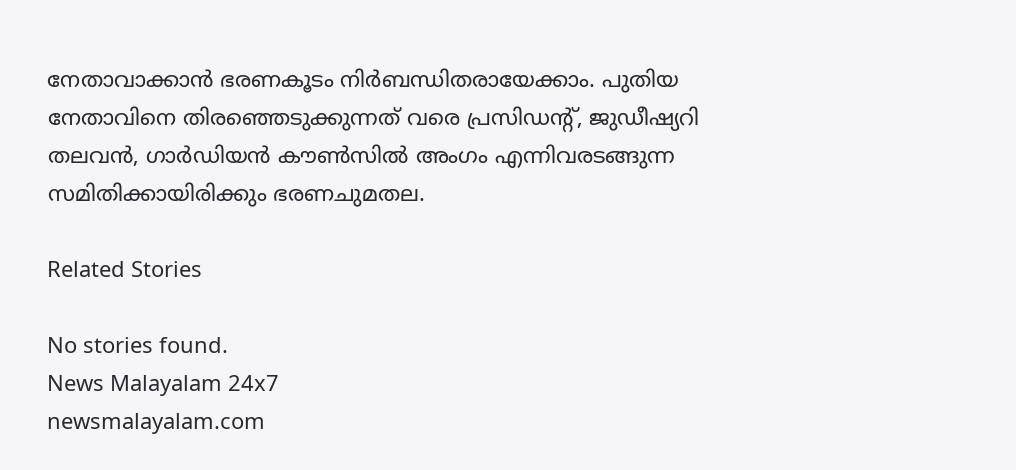നേതാവാക്കാന്‍ ഭരണകൂടം നിര്‍ബന്ധിതരായേക്കാം. പുതിയ നേതാവിനെ തിരഞ്ഞെടുക്കുന്നത് വരെ പ്രസിഡന്റ്, ജുഡീഷ്യറി തലവന്‍, ഗാര്‍ഡിയന്‍ കൗണ്‍സില്‍ അംഗം എന്നിവരടങ്ങുന്ന സമിതിക്കായിരിക്കും ഭരണചുമതല.

Related Stories

No stories found.
News Malayalam 24x7
newsmalayalam.com